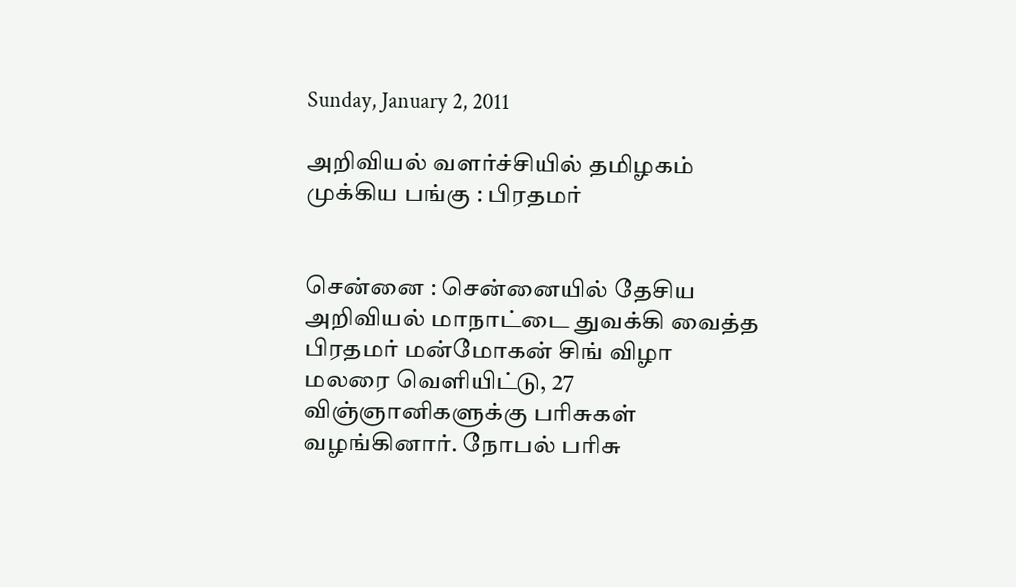Sunday, January 2, 2011

அறிவியல் வளர்ச்சியில் தமிழகம் முக்கிய பங்கு : பிரதமர்


சென்னை : சென்னையில் தேசிய அறிவியல் மாநாட்டை துவக்கி வைத்த பிரதமர் மன்மோகன் சிங் விழா மலரை வெளியிட்டு, 27 விஞ்ஞானிகளுக்கு பரிசுகள் வழங்கினார். நோபல் பரிசு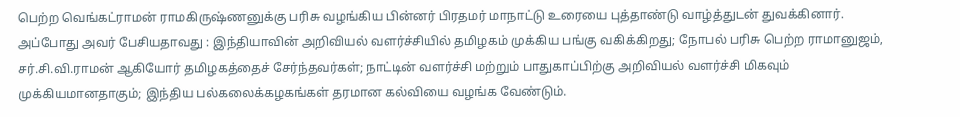பெற்ற வெங்கட்ராமன் ராமகிருஷ்ணனுக்கு பரிசு வழங்கிய பின்னர் பிரதமர் மாநாட்டு உரையை புத்தாண்டு வாழ்த்துடன் துவக்கினார். அப்போது அவர் பேசியதாவது : இந்தியாவின் அறிவியல் வளர்ச்சியில் தமிழகம் முக்கிய பங்கு வகிக்கிறது; நோபல் பரிசு பெற்ற ராமானுஜம், சர்.சி.வி.ராமன் ஆகியோர் தமிழகத்தைச் சேர்ந்தவர்கள்; நாட்டின் வளர்ச்சி மற்றும் பாதுகாப்பிற்கு அறிவியல் வளர்ச்சி மிகவும் முக்கியமானதாகும்; இந்திய பல்கலைக்கழகங்கள் தரமான கல்வியை வழங்க வேண்டும்.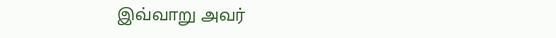இவ்வாறு அவர்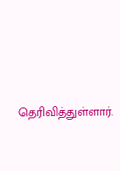தெரிவித்துள்ளார்.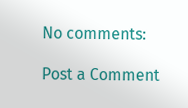No comments:

Post a Comment